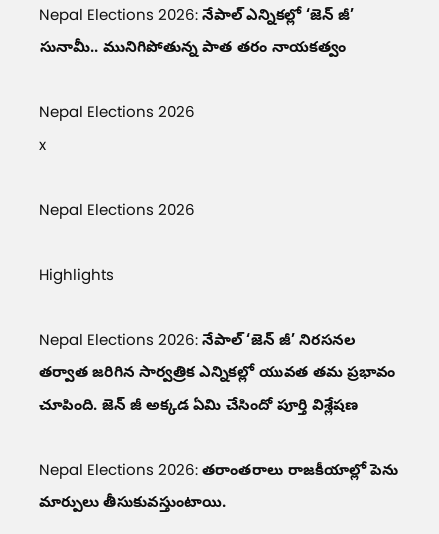Nepal Elections 2026: నేపాల్ ఎన్నికల్లో ‘జెన్ జీ’ సునామీ.. మునిగిపోతున్న పాత తరం నాయకత్వం

Nepal Elections 2026
x

Nepal Elections 2026

Highlights

Nepal Elections 2026: నేపాల్‌ ‘జెన్ జీ’ నిరసనల తర్వాత జరిగిన సార్వత్రిక ఎన్నికల్లో యువత తమ ప్రభావం చూపింది. జెన్ జీ అక్కడ ఏమి చేసిందో పూర్తి విశ్లేషణ

Nepal Elections 2026: తరాంతరాలు రాజకీయాల్లో పెను మార్పులు తీసుకువస్తుంటాయి.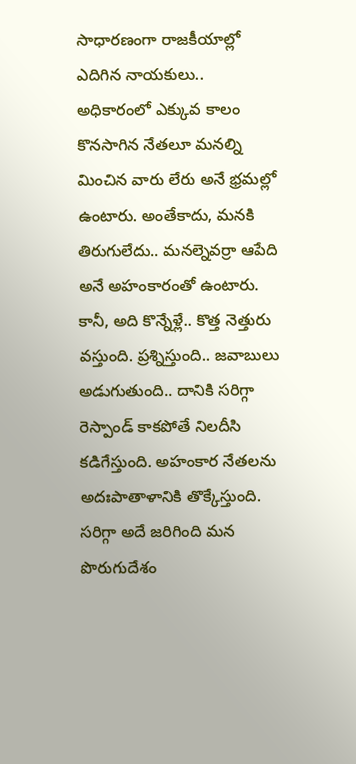సాధారణంగా రాజకీయాల్లో ఎదిగిన నాయకులు.. అధికారంలో ఎక్కువ కాలం కొనసాగిన నేతలూ మనల్ని మించిన వారు లేరు అనే భ్రమల్లో ఉంటారు. అంతేకాదు, మనకి తిరుగులేదు.. మనల్నెవర్రా ఆపేది అనే అహంకారంతో ఉంటారు. కానీ, అది కొన్నేళ్లే.. కొత్త నెత్తురు వస్తుంది. ప్రశ్నిస్తుంది.. జవాబులు అడుగుతుంది.. దానికి సరిగ్గా రెస్పాండ్ కాకపోతే నిలదీసి కడిగేస్తుంది. అహంకార నేతలను అదఃపాతాళానికి తొక్కేస్తుంది. సరిగ్గా అదే జరిగింది మన పొరుగుదేశం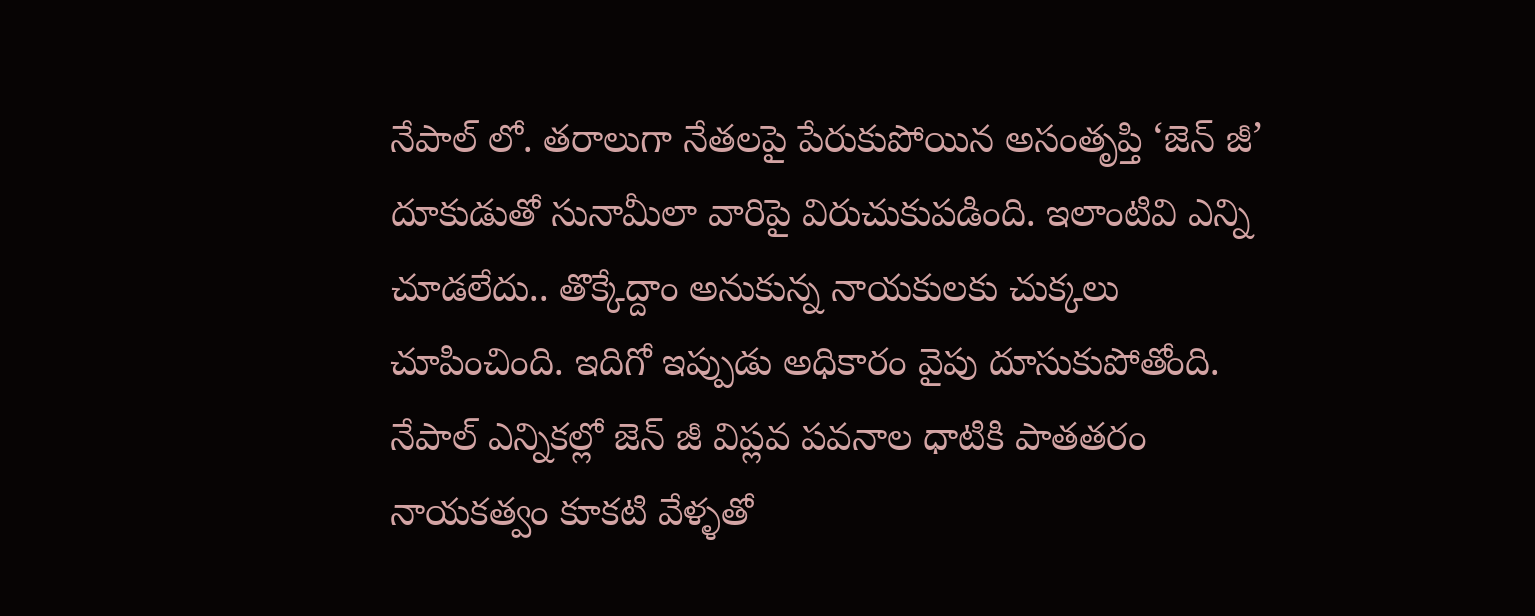నేపాల్ లో. తరాలుగా నేతలపై పేరుకుపోయిన అసంతృప్తి ‘జెన్ జీ’ దూకుడుతో సునామీలా వారిపై విరుచుకుపడింది. ఇలాంటివి ఎన్ని చూడలేదు.. తొక్కేద్దాం అనుకున్న నాయకులకు చుక్కలు చూపించింది. ఇదిగో ఇప్పుడు అధికారం వైపు దూసుకుపోతోంది. నేపాల్ ఎన్నికల్లో జెన్ జీ విప్లవ పవనాల ధాటికి పాతతరం నాయకత్వం కూకటి వేళ్ళతో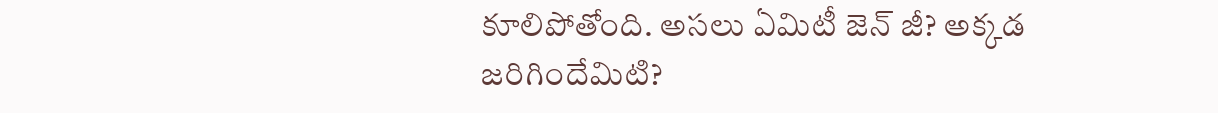కూలిపోతోంది. అసలు ఏమిటీ జెన్ జీ? అక్కడ జరిగిందేమిటి?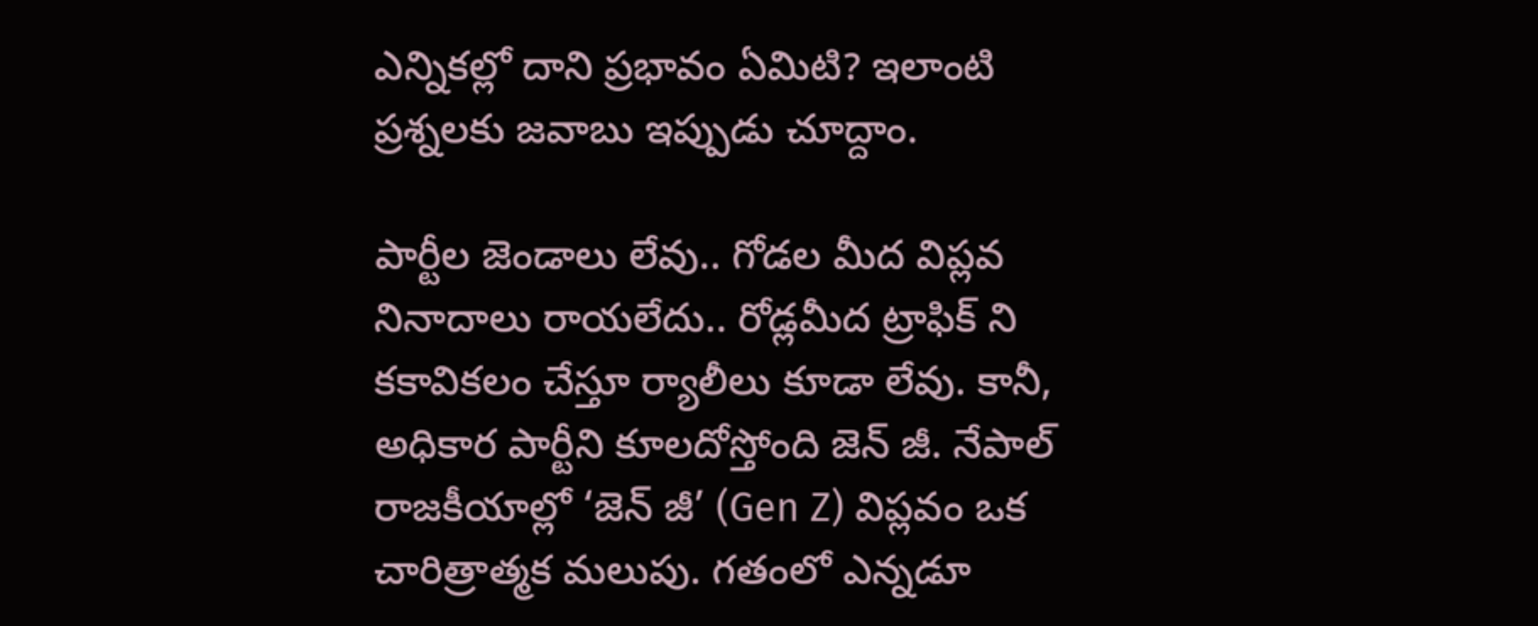ఎన్నికల్లో దాని ప్రభావం ఏమిటి? ఇలాంటి ప్రశ్నలకు జవాబు ఇప్పుడు చూద్దాం.

పార్టీల జెండాలు లేవు.. గోడల మీద విప్లవ నినాదాలు రాయలేదు.. రోడ్లమీద ట్రాఫిక్ ని కకావికలం చేస్తూ ర్యాలీలు కూడా లేవు. కానీ, అధికార పార్టీని కూలదోస్తోంది జెన్ జీ. నేపాల్ రాజకీయాల్లో ‘జెన్ జీ’ (Gen Z) విప్లవం ఒక చారిత్రాత్మక మలుపు. గతంలో ఎన్నడూ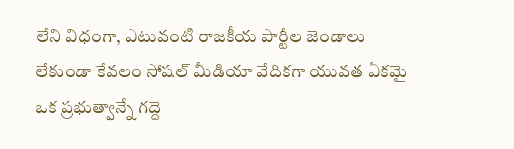లేని విధంగా, ఎటువంటి రాజకీయ పార్టీల జెండాలు లేకుండా కేవలం సోషల్ మీడియా వేదికగా యువత ఏకమై ఒక ప్రభుత్వాన్నే గద్దె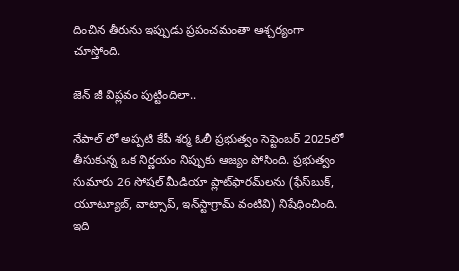దించిన తీరును ఇప్పుడు ప్రపంచమంతా ఆశ్చర్యంగా చూస్తోంది.

జెన్ జీ విప్లవం పుట్టిందిలా..

నేపాల్ లో అప్పటి కేపీ శర్మ ఓలీ ప్రభుత్వం సెప్టెంబర్ 2025లో తీసుకున్న ఒక నిర్ణయం నిప్పుకు ఆజ్యం పోసింది. ప్రభుత్వం సుమారు 26 సోషల్ మీడియా ప్లాట్‌ఫారమ్‌లను (ఫేస్‌బుక్, యూట్యూబ్, వాట్సాప్, ఇన్‌స్టాగ్రామ్ వంటివి) నిషేధించింది. ఇది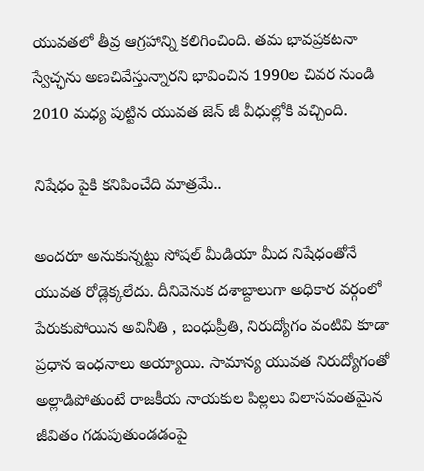యువతలో తీవ్ర ఆగ్రహాన్ని కలిగించింది. తమ భావప్రకటనా స్వేచ్ఛను అణచివేస్తున్నారని భావించిన 1990ల చివర నుండి 2010 మధ్య పుట్టిన యువత జెన్ జీ వీధుల్లోకి వచ్చింది.

నిషేధం పైకి కనిపించేది మాత్రమే..

అందరూ అనుకున్నట్టు సోషల్ మీడియా మీద నిషేధంతోనే యువత రోడ్లెక్కలేదు. దీనివెనుక దశాబ్దాలుగా అధికార వర్గంలో పేరుకుపోయిన అవినీతి , బంధుప్రీతి, నిరుద్యోగం వంటివి కూడా ప్రధాన ఇంధనాలు అయ్యాయి. సామాన్య యువత నిరుద్యోగంతో అల్లాడిపోతుంటే రాజకీయ నాయకుల పిల్లలు విలాసవంతమైన జీవితం గడుపుతుండడంపై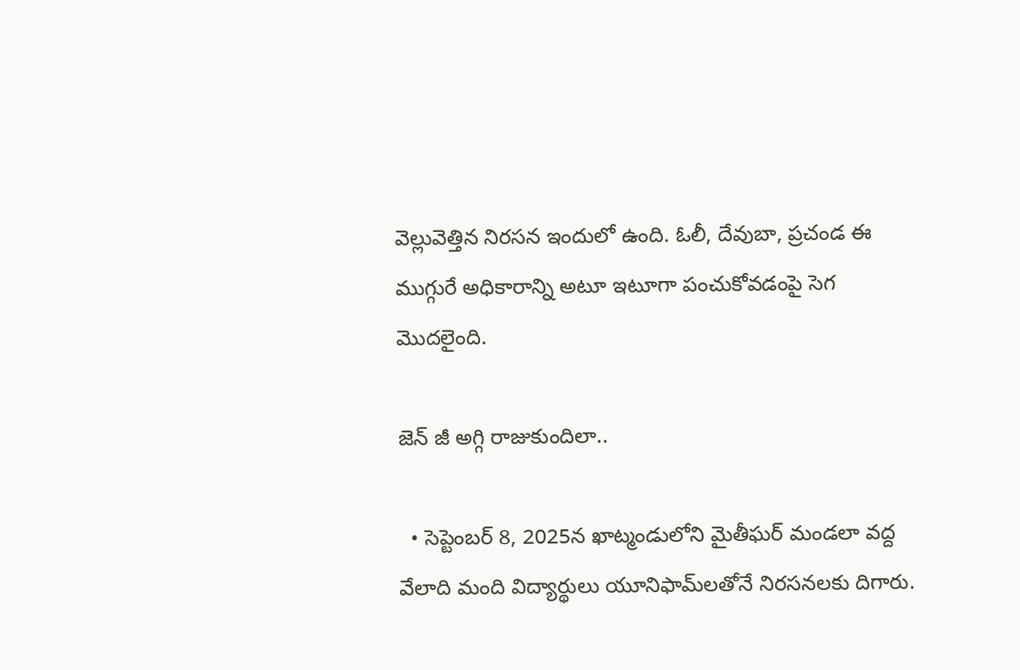వెల్లువెత్తిన నిరసన ఇందులో ఉంది. ఓలీ, దేవుబా, ప్రచండ ఈ ముగ్గురే అధికారాన్ని అటూ ఇటూగా పంచుకోవడంపై సెగ మొదలైంది.

జెన్ జీ అగ్గి రాజుకుందిలా..

  • సెప్టెంబర్ 8, 2025న ఖాట్మండులోని మైతీఘర్ మండలా వద్ద వేలాది మంది విద్యార్థులు యూనిఫామ్‌లతోనే నిరసనలకు దిగారు.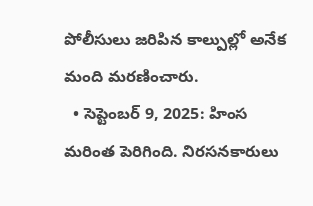పోలీసులు జరిపిన కాల్పుల్లో అనేక మంది మరణించారు.
  • సెప్టెంబర్ 9, 2025: హింస మరింత పెరిగింది. నిరసనకారులు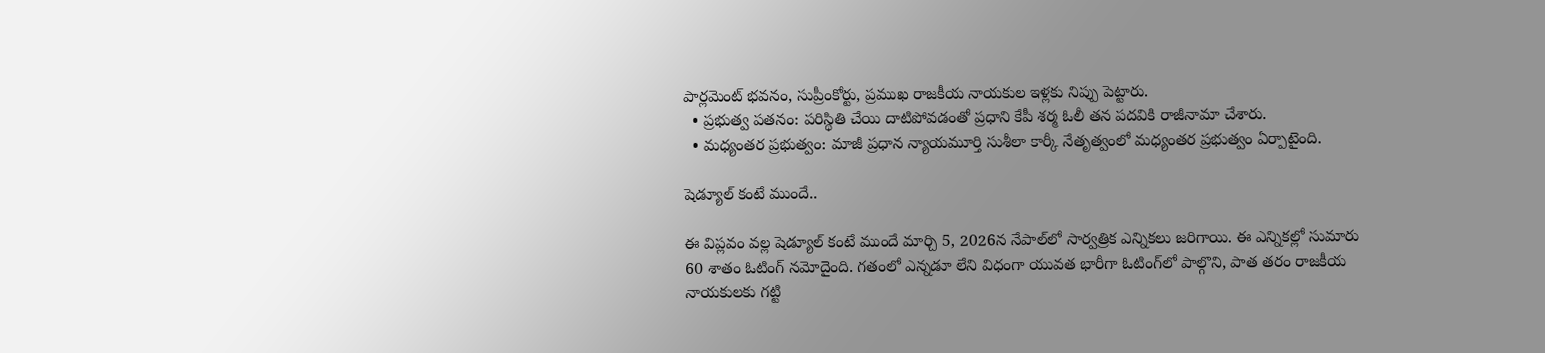పార్లమెంట్ భవనం, సుప్రీంకోర్టు, ప్రముఖ రాజకీయ నాయకుల ఇళ్లకు నిప్పు పెట్టారు.
  • ప్రభుత్వ పతనం: పరిస్థితి చేయి దాటిపోవడంతో ప్రధాని కేపీ శర్మ ఓలీ తన పదవికి రాజీనామా చేశారు.
  • మధ్యంతర ప్రభుత్వం: మాజీ ప్రధాన న్యాయమూర్తి సుశీలా కార్కీ నేతృత్వంలో మధ్యంతర ప్రభుత్వం ఏర్పాటైంది.

షెడ్యూల్ కంటే ముందే..

ఈ విప్లవం వల్ల షెడ్యూల్ కంటే ముందే మార్చి 5, 2026న నేపాల్‌లో సార్వత్రిక ఎన్నికలు జరిగాయి. ఈ ఎన్నికల్లో సుమారు 60 శాతం ఓటింగ్ నమోదైంది. గతంలో ఎన్నడూ లేని విధంగా యువత భారీగా ఓటింగ్‌లో పాల్గొని, పాత తరం రాజకీయ నాయకులకు గట్టి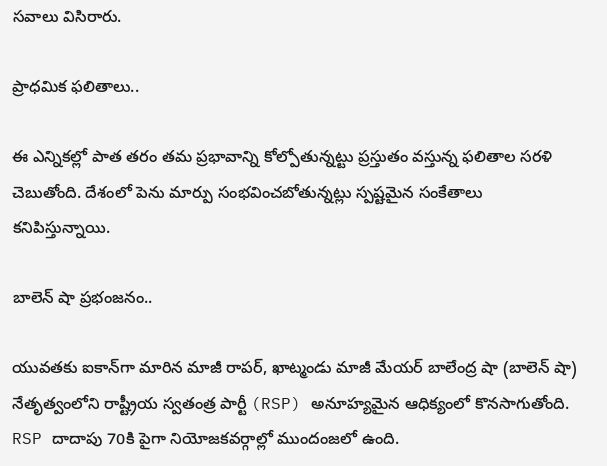సవాలు విసిరారు.

ప్రాధమిక ఫలితాలు..

ఈ ఎన్నికల్లో పాత తరం తమ ప్రభావాన్ని కోల్పోతున్నట్టు ప్రస్తుతం వస్తున్న ఫలితాల సరళి చెబుతోంది. దేశంలో పెను మార్పు సంభవించబోతున్నట్లు స్పష్టమైన సంకేతాలు కనిపిస్తున్నాయి.

బాలెన్ షా ప్రభంజనం..

యువతకు ఐకాన్‌గా మారిన మాజీ రాపర్, ఖాట్మండు మాజీ మేయర్ బాలేంద్ర షా (బాలెన్ షా) నేతృత్వంలోని రాష్ట్రీయ స్వతంత్ర పార్టీ (RSP) అనూహ్యమైన ఆధిక్యంలో కొనసాగుతోంది. RSP దాదాపు 70కి పైగా నియోజకవర్గాల్లో ముందంజలో ఉంది.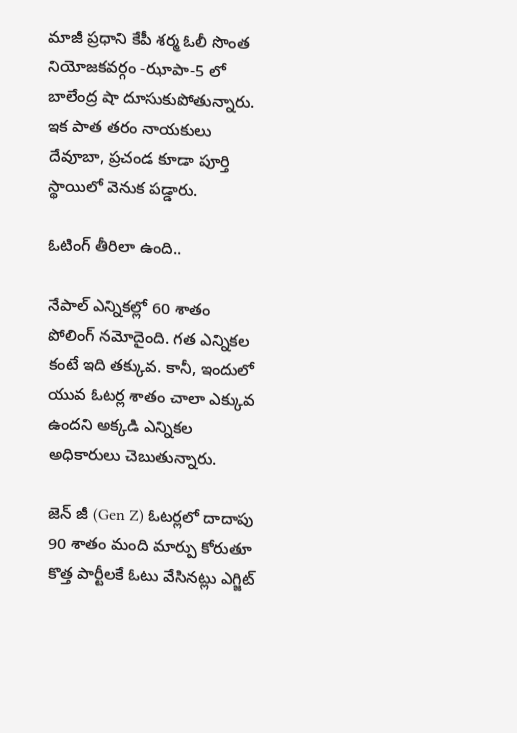మాజీ ప్రధాని కేపీ శర్మ ఓలీ సొంత నియోజకవర్గం -ఝాపా-5 లో బాలేంద్ర షా దూసుకుపోతున్నారు. ఇక పాత తరం నాయకులు దేవూబా, ప్రచండ కూడా పూర్తి స్థాయిలో వెనుక పడ్డారు.

ఓటింగ్ తీరిలా ఉంది..

నేపాల్ ఎన్నికల్లో 60 శాతం పోలింగ్ నమోదైంది. గత ఎన్నికల కంటే ఇది తక్కువ. కానీ, ఇందులో యువ ఓటర్ల శాతం చాలా ఎక్కువ ఉందని అక్కడి ఎన్నికల అధికారులు చెబుతున్నారు.

జెన్ జీ (Gen Z) ఓటర్లలో దాదాపు 90 శాతం మంది మార్పు కోరుతూ కొత్త పార్టీలకే ఓటు వేసినట్లు ఎగ్జిట్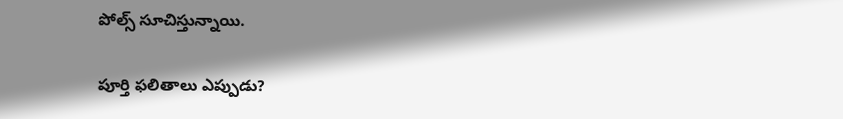పోల్స్ సూచిస్తున్నాయి.

పూర్తి ఫలితాలు ఎప్పుడు?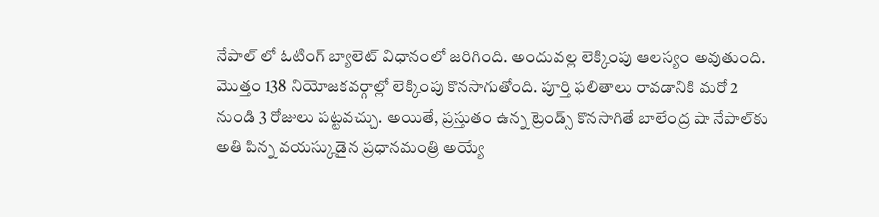నేపాల్ లో ఓటింగ్ బ్యాలెట్ విధానంలో జరిగింది. అందువల్ల లెక్కింపు ఆలస్యం అవుతుంది. మొత్తం 138 నియోజకవర్గాల్లో లెక్కింపు కొనసాగుతోంది. పూర్తి ఫలితాలు రావడానికి మరో 2 నుండి 3 రోజులు పట్టవచ్చు. అయితే, ప్రస్తుతం ఉన్న ట్రెండ్స్ కొనసాగితే బాలేంద్ర షా నేపాల్‌కు అతి పిన్న వయస్కుడైన ప్రధానమంత్రి అయ్యే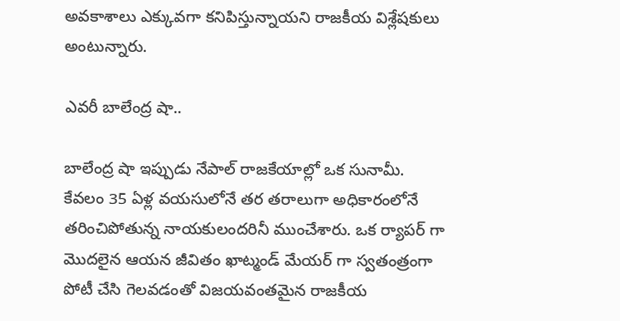అవకాశాలు ఎక్కువగా కనిపిస్తున్నాయని రాజకీయ విశ్లేషకులు అంటున్నారు.

ఎవరీ బాలేంద్ర షా..

బాలేంద్ర షా ఇప్పుడు నేపాల్ రాజకేయాల్లో ఒక సునామీ. కేవలం 35 ఏళ్ల వయసులోనే తర తరాలుగా అధికారంలోనే తరించిపోతున్న నాయకులందరినీ ముంచేశారు. ఒక ర్యాపర్ గా మొదలైన ఆయన జీవితం ఖాట్మండ్ మేయర్ గా స్వతంత్రంగా పోటీ చేసి గెలవడంతో విజయవంతమైన రాజకీయ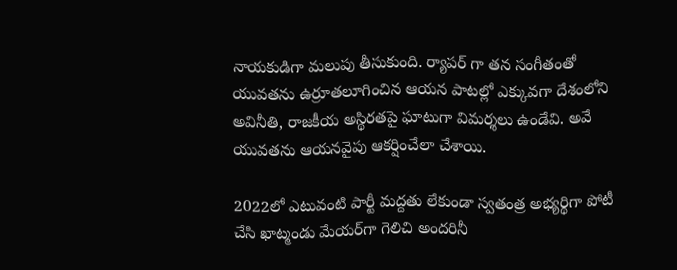నాయకుడిగా మలుపు తీసుకుంది. ర్యాపర్ గా తన సంగీతంతో యువతను ఉర్రూతలూగించిన ఆయన పాటల్లో ఎక్కువగా దేశంలోని అవినీతి, రాజకీయ అస్థిరతపై ఘాటుగా విమర్శలు ఉండేవి. అవే యువతను ఆయనవైపు ఆకర్షించేలా చేశాయి.

2022లో ఎటువంటి పార్టీ మద్దతు లేకుండా స్వతంత్ర అభ్యర్థిగా పోటీ చేసి ఖాట్మండు మేయర్‌గా గెలిచి అందరినీ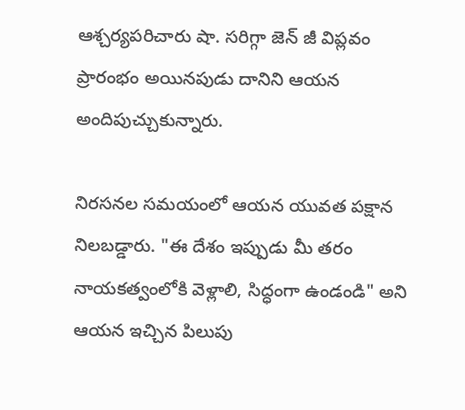ఆశ్చర్యపరిచారు షా. సరిగ్గా జెన్ జీ విప్లవం ప్రారంభం అయినపుడు దానిని ఆయన అందిపుచ్చుకున్నారు.

నిరసనల సమయంలో ఆయన యువత పక్షాన నిలబడ్డారు. "ఈ దేశం ఇప్పుడు మీ తరం నాయకత్వంలోకి వెళ్లాలి, సిద్ధంగా ఉండండి" అని ఆయన ఇచ్చిన పిలుపు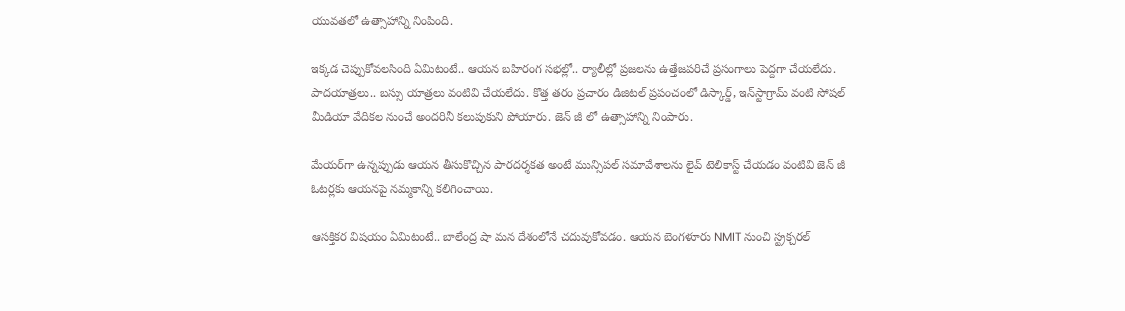యువతలో ఉత్సాహాన్ని నింపింది.

ఇక్కడ చెప్పుకోవలసింది ఏమిటంటే.. ఆయన బహిరంగ సభల్లో.. ర్యాలీల్లో ప్రజలను ఉత్తేజపరిచే ప్రసంగాలు పెద్దగా చేయలేదు. పాదయాత్రలు.. బస్సు యాత్రలు వంటివి చేయలేదు. కొత్త తరం ప్రచారం డిజిటల్ ప్రపంచంలో డిస్కార్డ్, ఇన్‌స్టాగ్రామ్ వంటి సోషల్ మీడియా వేదికల నుంచే అందరినీ కలుపుకుని పోయారు. జెన్ జీ లో ఉత్సాహాన్ని నింపారు.

మేయర్‌గా ఉన్నప్పుడు ఆయన తీసుకొచ్చిన పారదర్శకత అంటే మున్సిపల్ సమావేశాలను లైవ్ టెలికాస్ట్ చేయడం వంటివి జెన్ జీ ఓటర్లకు ఆయనపై నమ్మకాన్ని కలిగించాయి.

ఆసక్తికర విషయం ఏమిటంటే.. బాలేంద్ర షా మన దేశంలోనే చదువుకోవడం. ఆయన బెంగళూరు NMIT నుంచి స్ట్రక్చరల్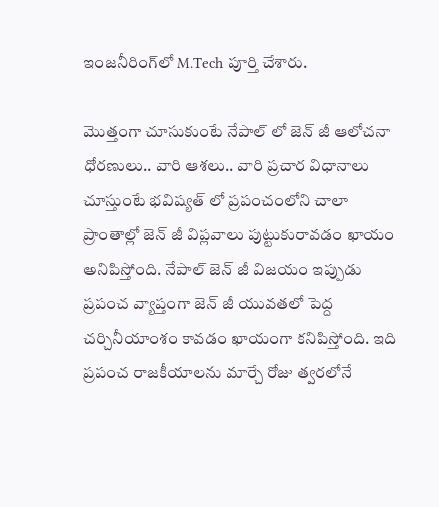ఇంజనీరింగ్‌లో M.Tech పూర్తి చేశారు.

మొత్తంగా చూసుకుంటే నేపాల్ లో జెన్ జీ ఆలోచనా ధోరణులు.. వారి ఆశలు.. వారి ప్రచార విధానాలు చూస్తుంటే భవిష్యత్ లో ప్రపంచంలోని చాలా ప్రాంతాల్లో జెన్ జీ విప్లవాలు పుట్టుకురావడం ఖాయం అనిపిస్తోంది. నేపాల్ జెన్ జీ విజయం ఇప్పుడు ప్రపంచ వ్యాప్తంగా జెన్ జీ యువతలో పెద్ద చర్చినీయాంశం కావడం ఖాయంగా కనిపిస్తోంది. ఇది ప్రపంచ రాజకీయాలను మార్చే రోజు త్వరలోనే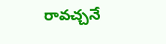రావచ్చనే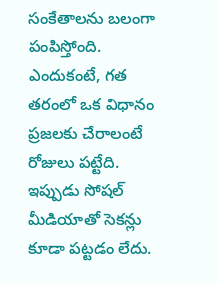సంకేతాలను బలంగా పంపిస్తోంది. ఎందుకంటే, గత తరంలో ఒక విధానం ప్రజలకు చేరాలంటే రోజులు పట్టేది. ఇప్పుడు సోషల్ మీడియాతో సెకన్లు కూడా పట్టడం లేదు.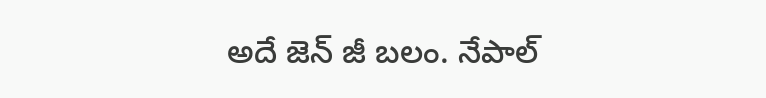అదే జెన్ జీ బలం. నేపాల్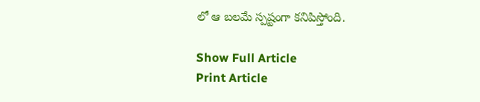లో ఆ బలమే స్పష్టంగా కనిపిస్తోంది.

Show Full Article
Print Article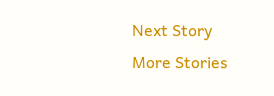Next Story
More Stories